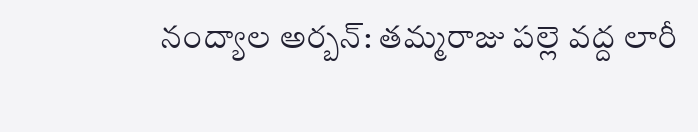నంద్యాల అర్బన్: తమ్మరాజు పల్లె వద్ద లారీ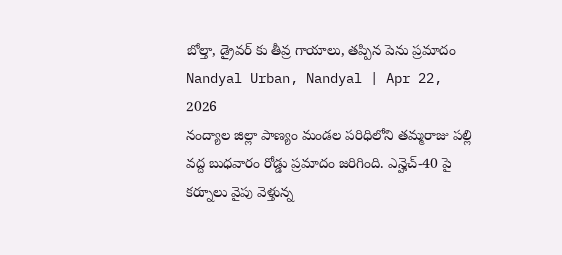బోల్తా, డ్రైవర్ కు తీవ్ర గాయాలు, తప్పిన పెను ప్రమాదం
Nandyal Urban, Nandyal | Apr 22, 2026
నంద్యాల జిల్లా పాణ్యం మండల పరిధిలోని తమ్మరాజు పల్లి వద్ద బుధవారం రోడ్డు ప్రమాదం జరిగింది. ఎన్హెచ్-40 పై కర్నూలు వైపు వెళ్తున్న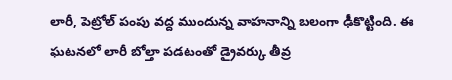లారీ, పెట్రోల్ పంపు వద్ద ముందున్న వాహనాన్ని బలంగా ఢీకొట్టింది. ఈ ఘటనలో లారీ బోల్తా పడటంతో డ్రైవర్కు తీవ్ర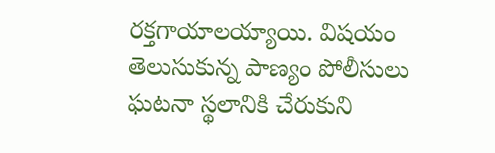రక్తగాయాలయ్యాయి. విషయం తెలుసుకున్న పాణ్యం పోలీసులు ఘటనా స్థలానికి చేరుకుని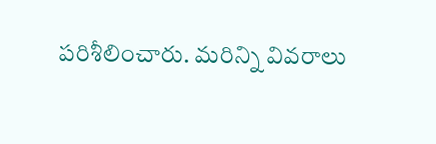పరిశీలించారు. మరిన్ని వివరాలు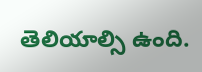తెలియాల్సి ఉంది.